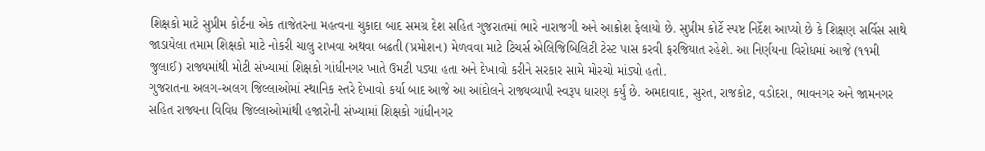શિક્ષકો માટે સુપ્રીમ કોર્ટના એક તાજેતરના મહત્વના ચુકાદા બાદ સમગ્ર દેશ સહિત ગુજરાતમાં ભારે નારાજગી અને આક્રોશ ફેલાયો છે. સુપ્રીમ કોર્ટે સ્પષ્ટ નિર્દેશ આપ્યો છે કે શિક્ષણ સર્વિસ સાથે જાડાયેલા તમામ શિક્ષકો માટે નોકરી ચાલુ રાખવા અથવા બઢતી (પ્રમોશન) મેળવવા માટે ટિચર્સ એલિજિબિલિટી ટેસ્ટ પાસ કરવી ફરજિયાત રહેશે. આ નિર્ણયના વિરોધમાં આજે (૧૧મી જુલાઈ) રાજ્યમાંથી મોટી સંખ્યામાં શિક્ષકો ગાંધીનગર ખાતે ઉમટી પડ્યા હતા અને દેખાવો કરીને સરકાર સામે મોરચો માંડ્યો હતો.
ગુજરાતના અલગ-અલગ જિલ્લાઓમાં સ્થાનિક સ્તરે દેખાવો કર્યા બાદ આજે આ આંદોલને રાજ્યવ્યાપી સ્વરૂપ ધારણ કર્યું છે. અમદાવાદ, સુરત, રાજકોટ, વડોદરા, ભાવનગર અને જામનગર સહિત રાજ્યના વિવિધ જિલ્લાઓમાંથી હજારોની સંખ્યામાં શિક્ષકો ગાંધીનગર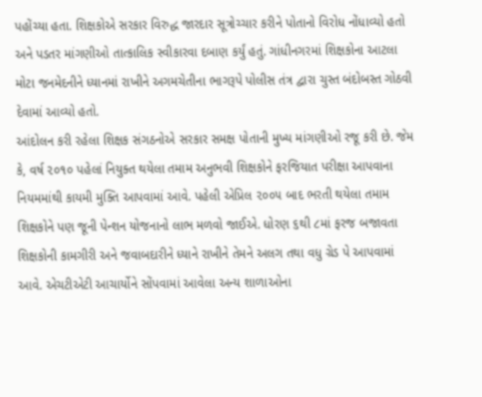પહોંચ્યા હતા. શિક્ષકોએ સરકાર વિરુદ્ધ જારદાર સૂત્રોચ્ચાર કરીને પોતાનો વિરોધ નોંધાવ્યો હતો અને પડતર માંગણીઓ તાત્કાલિક સ્વીકારવા દબાણ કર્યું હતું. ગાંધીનગરમાં શિક્ષકોના આટલા મોટા જનમેદનીને ધ્યાનમાં રાખીને અગમચેતીના ભાગરૂપે પોલીસ તંત્ર દ્વારા ચુસ્ત બંદોબસ્ત ગોઠવી દેવામાં આવ્યો હતો.
આંદોલન કરી રહેલા શિક્ષક સંગઠનોએ સરકાર સમક્ષ પોતાની મુખ્ય માંગણીઓ રજૂ કરી છે. જેમ કે, વર્ષ ૨૦૧૦ પહેલાં નિયુક્ત થયેલા તમામ અનુભવી શિક્ષકોને ફરજિયાત પરીક્ષા આપવાના નિયમમાંથી કાયમી મુક્તિ આપવામાં આવે. પહેલી એપ્રિલ ૨૦૦૫ બાદ ભરતી થયેલા તમામ શિક્ષકોને પણ જૂની પેન્શન યોજનાનો લાભ મળવો જાઈએ. ધોરણ ૬થી ૮માં ફરજ બજાવતા શિક્ષકોની કામગીરી અને જવાબદારીને ધ્યાને રાખીને તેમને અલગ તથા વધુ ગ્રેડ પે આપવામાં આવે. એચટીએટી આચાર્યોને સોંપવામાં આવેલા અન્ય શાળાઓના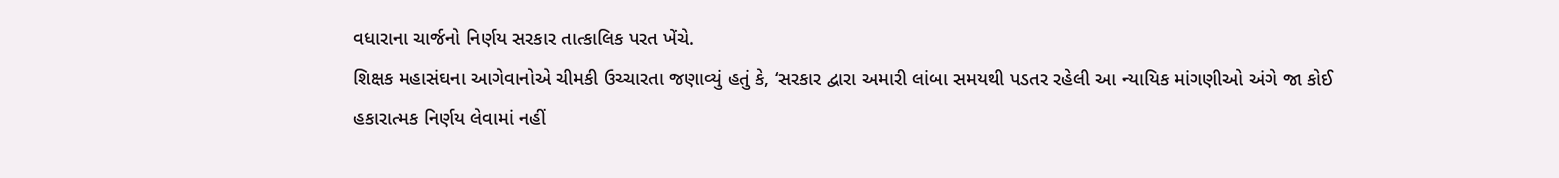વધારાના ચાર્જનો નિર્ણય સરકાર તાત્કાલિક પરત ખેંચે.
શિક્ષક મહાસંઘના આગેવાનોએ ચીમકી ઉચ્ચારતા જણાવ્યું હતું કે, ‘સરકાર દ્વારા અમારી લાંબા સમયથી પડતર રહેલી આ ન્યાયિક માંગણીઓ અંગે જા કોઈ હકારાત્મક નિર્ણય લેવામાં નહીં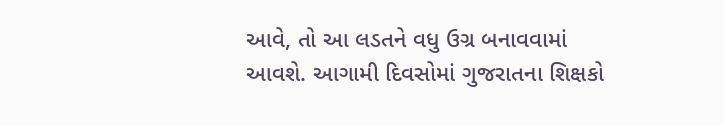આવે, તો આ લડતને વધુ ઉગ્ર બનાવવામાં આવશે. આગામી દિવસોમાં ગુજરાતના શિક્ષકો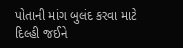પોતાની માંગ બુલંદ કરવા માટે દિલ્હી જઈને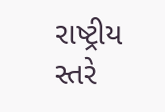રાષ્ટ્રીય સ્તરે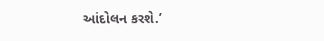આંદોલન કરશે.’